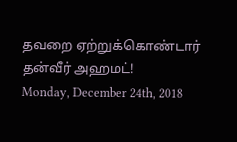தவறை ஏற்றுக்கொண்டார் தன்வீர் அஹமட்!
Monday, December 24th, 2018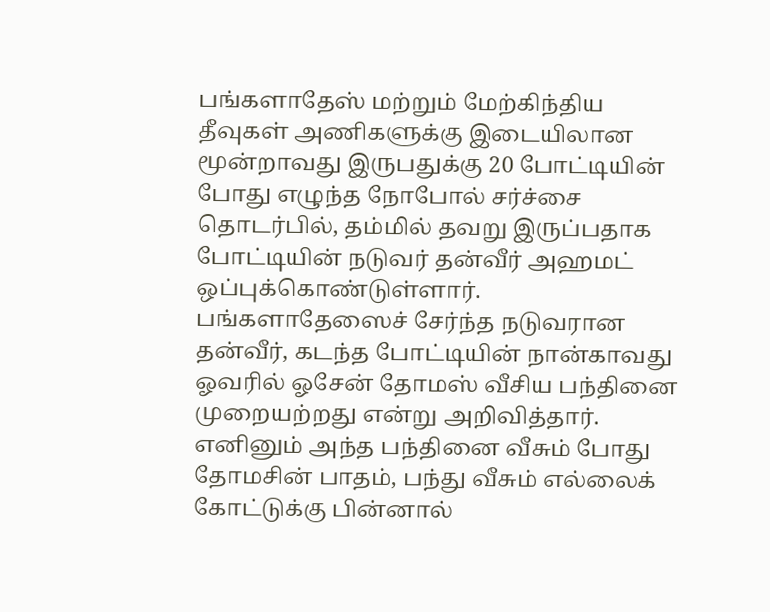பங்களாதேஸ் மற்றும் மேற்கிந்திய தீவுகள் அணிகளுக்கு இடையிலான மூன்றாவது இருபதுக்கு 20 போட்டியின் போது எழுந்த நோபோல் சர்ச்சை தொடர்பில், தம்மில் தவறு இருப்பதாக போட்டியின் நடுவர் தன்வீர் அஹமட் ஒப்புக்கொண்டுள்ளார்.
பங்களாதேஸைச் சேர்ந்த நடுவரான தன்வீர், கடந்த போட்டியின் நான்காவது ஓவரில் ஓசேன் தோமஸ் வீசிய பந்தினை முறையற்றது என்று அறிவித்தார்.
எனினும் அந்த பந்தினை வீசும் போது தோமசின் பாதம், பந்து வீசும் எல்லைக் கோட்டுக்கு பின்னால்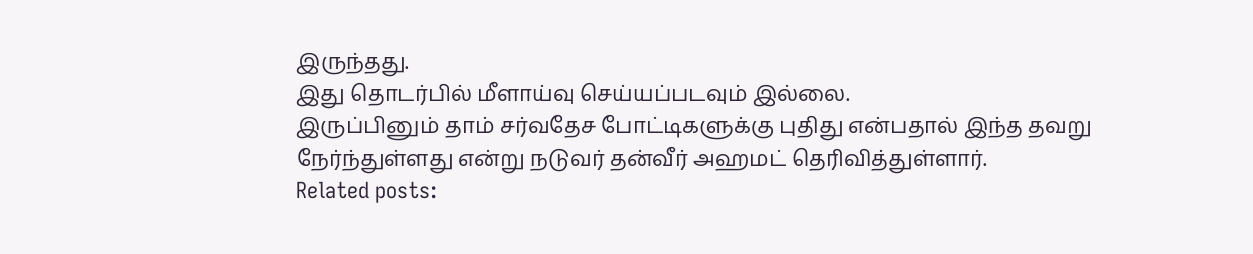இருந்தது.
இது தொடர்பில் மீளாய்வு செய்யப்படவும் இல்லை.
இருப்பினும் தாம் சர்வதேச போட்டிகளுக்கு புதிது என்பதால் இந்த தவறு நேர்ந்துள்ளது என்று நடுவர் தன்வீர் அஹமட் தெரிவித்துள்ளார்.
Related posts: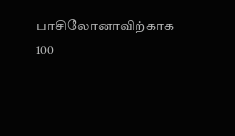பாசிலோனாவிற்காக 100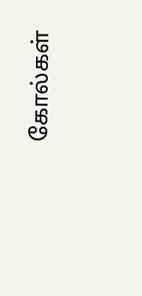கோல்கள்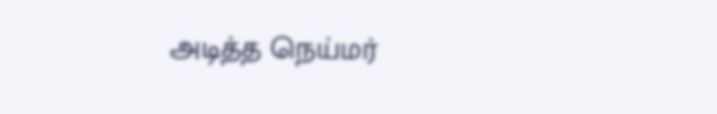அடித்த நெய்மர்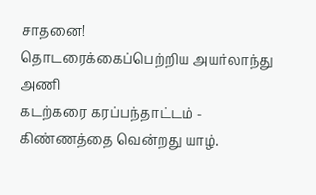சாதனை!
தொடரைக்கைப்பெற்றிய அயர்லாந்து அணி
கடற்கரை கரப்பந்தாட்டம் - கிண்ணத்தை வென்றது யாழ்.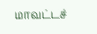மாவட்டச்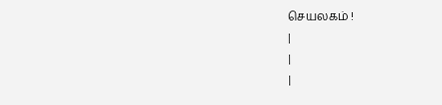செயலகம் !
|
|
|